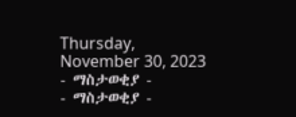Thursday, November 30, 2023
- ማስታወቂያ -
- ማስታወቂያ -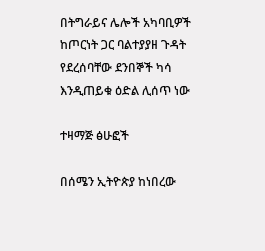በትግራይና ሌሎች አካባቢዎች ከጦርነት ጋር ባልተያያዘ ጉዳት የደረሰባቸው ደንበኞች ካሳ እንዲጠይቁ ዕድል ሊሰጥ ነው

ተዛማጅ ፅሁፎች

በሰሜን ኢትዮጵያ ከነበረው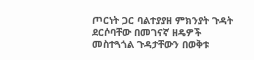ጦርነት ጋር ባልተያያዘ ምክንያት ጉዳት ደርሶባቸው በመገናኛ ዘዴዎች መስተጓጎል ጉዳታቸውን በወቅቱ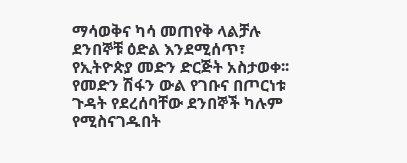ማሳወቅና ካሳ መጠየቅ ላልቻሉ ደንበኞቹ ዕድል እንደሚሰጥ፣ የኢትዮጵያ መድን ድርጅት አስታወቀ፡፡ የመድን ሽፋን ውል የገቡና በጦርነቱ ጉዳት የደረሰባቸው ደንበኞች ካሉም የሚስናገዱበት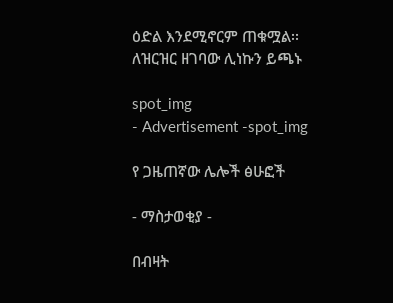ዕድል እንደሚኖርም ጠቁሟል፡፡ ለዝርዝር ዘገባው ሊነኩን ይጫኑ

spot_img
- Advertisement -spot_img

የ ጋዜጠኛው ሌሎች ፅሁፎች

- ማስታወቂያ -

በብዛት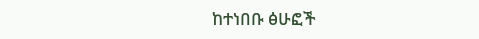ከተነበቡ ፅሁፎች